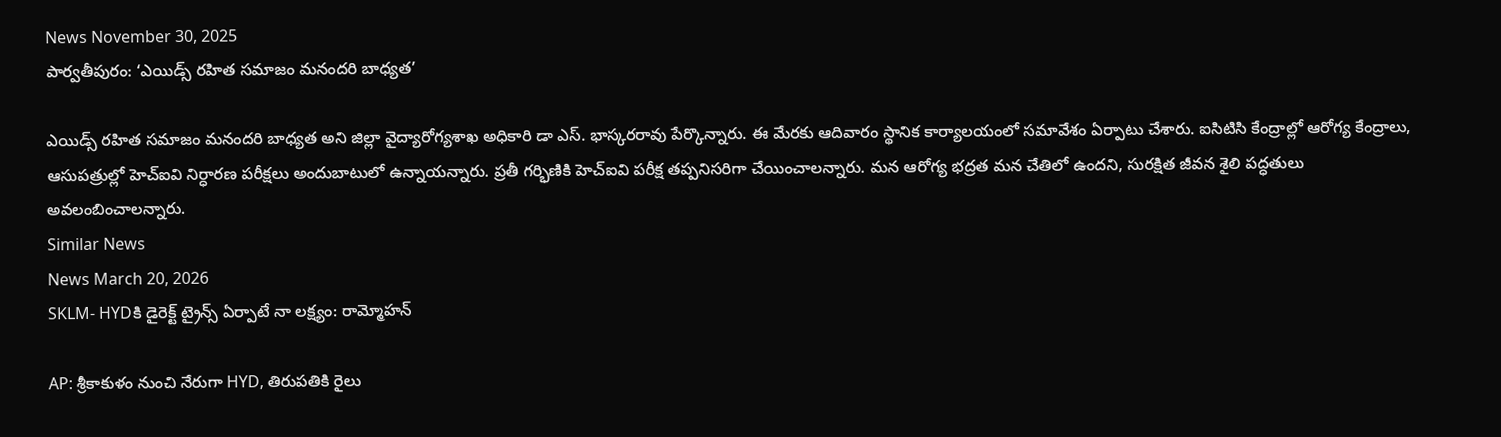News November 30, 2025
పార్వతీపురం: ‘ఎయిడ్స్ రహిత సమాజం మనందరి బాధ్యత’

ఎయిడ్స్ రహిత సమాజం మనందరి బాధ్యత అని జిల్లా వైద్యారోగ్యశాఖ అధికారి డా ఎస్. భాస్కరరావు పేర్కొన్నారు. ఈ మేరకు ఆదివారం స్థానిక కార్యాలయంలో సమావేశం ఏర్పాటు చేశారు. ఐసిటిసి కేంద్రాల్లో ఆరోగ్య కేంద్రాలు, ఆసుపత్రుల్లో హెచ్ఐవి నిర్ధారణ పరీక్షలు అందుబాటులో ఉన్నాయన్నారు. ప్రతీ గర్భిణికి హెచ్ఐవి పరీక్ష తప్పనిసరిగా చేయించాలన్నారు. మన ఆరోగ్య భద్రత మన చేతిలో ఉందని, సురక్షిత జీవన శైలి పద్ధతులు అవలంబించాలన్నారు.
Similar News
News March 20, 2026
SKLM- HYDకి డైరెక్ట్ ట్రైన్స్ ఏర్పాటే నా లక్ష్యం: రామ్మోహన్

AP: శ్రీకాకుళం నుంచి నేరుగా HYD, తిరుపతికి రైలు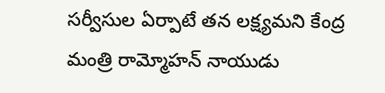సర్వీసుల ఏర్పాటే తన లక్ష్యమని కేంద్ర మంత్రి రామ్మోహన్ నాయుడు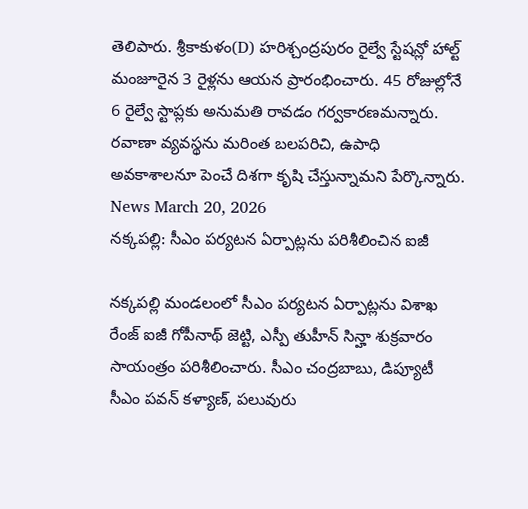తెలిపారు. శ్రీకాకుళం(D) హరిశ్చంద్రపురం రైల్వే స్టేషన్లో హాల్ట్ మంజూరైన 3 రైళ్లను ఆయన ప్రారంభించారు. 45 రోజుల్లోనే 6 రైల్వే స్టాప్లకు అనుమతి రావడం గర్వకారణమన్నారు. రవాణా వ్యవస్థను మరింత బలపరిచి, ఉపాధి అవకాశాలనూ పెంచే దిశగా కృషి చేస్తున్నామని పేర్కొన్నారు.
News March 20, 2026
నక్కపల్లి: సీఎం పర్యటన ఏర్పాట్లను పరిశీలించిన ఐజీ

నక్కపల్లి మండలంలో సీఎం పర్యటన ఏర్పాట్లను విశాఖ రేంజ్ ఐజీ గోపీనాథ్ జెట్టి, ఎస్పీ తుహీన్ సిన్హా శుక్రవారం సాయంత్రం పరిశీలించారు. సీఎం చంద్రబాబు, డిప్యూటీ సీఎం పవన్ కళ్యాణ్, పలువురు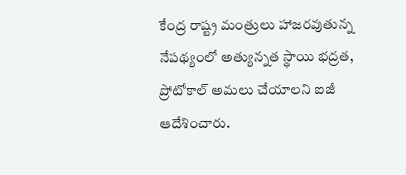కేంద్ర రాష్ట్ర మంత్రులు హాజరవుతున్న నేపథ్యంలో అత్యున్నత స్థాయి భద్రత, ప్రోటోకాల్ అమలు చేయాలని ఐజీ ఆదేశించారు.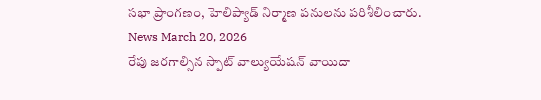సభా ప్రాంగణం, హెలిప్యాడ్ నిర్మాణ పనులను పరిశీలించారు.
News March 20, 2026
రేపు జరగాల్సిన స్పాట్ వాల్యుయేషన్ వాయిదా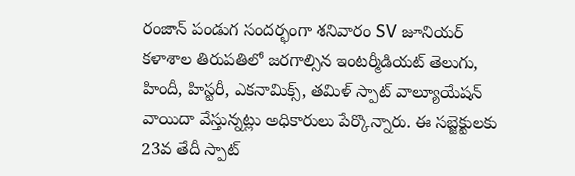రంజాన్ పండుగ సందర్భంగా శనివారం SV జూనియర్ కళాశాల తిరుపతిలో జరగాల్సిన ఇంటర్మీడియట్ తెలుగు, హిందీ, హిస్టరీ, ఎకనామిక్స్, తమిళ్ స్పాట్ వాల్యూయేషన్ వాయిదా వేస్తున్నట్లు అధికారులు పేర్కొన్నారు. ఈ సబ్జెక్టులకు 23వ తేదీ స్పాట్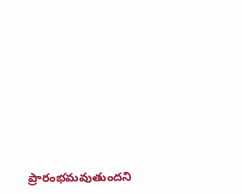ప్రారంభమవుతుందని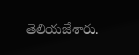తెలియజేశారు.